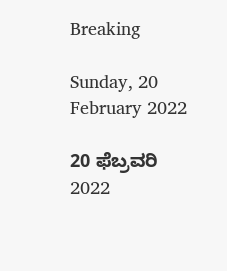Breaking

Sunday, 20 February 2022

20 ಫೆಬ್ರವರಿ 2022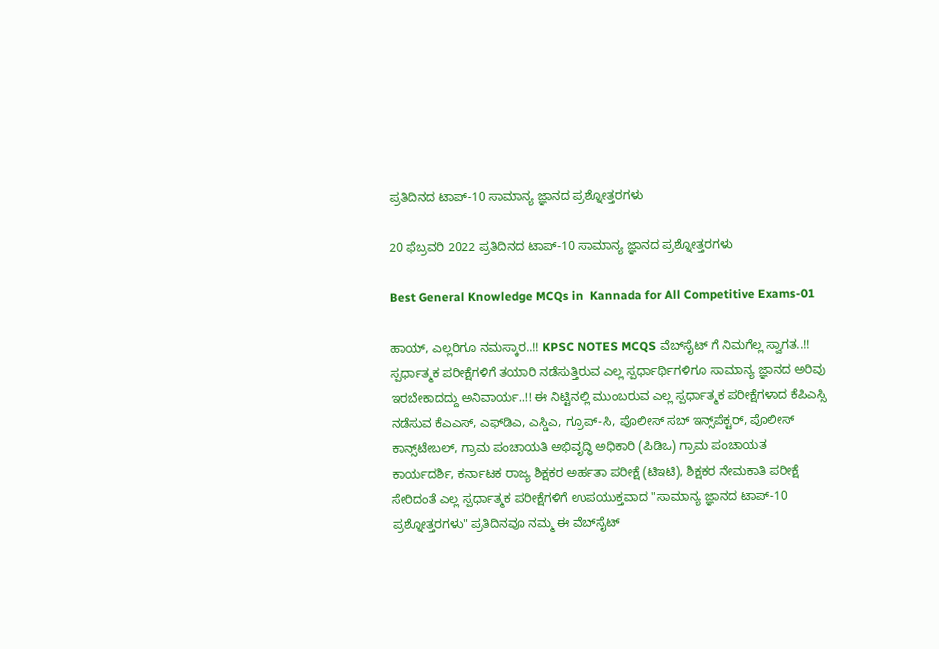ಪ್ರತಿದಿನದ ಟಾಪ್-10 ಸಾಮಾನ್ಯ ಜ್ಞಾನದ ಪ್ರಶ್ನೋತ್ತರಗಳು

20 ಫೆಬ್ರವರಿ 2022 ಪ್ರತಿದಿನದ ಟಾಪ್-10 ಸಾಮಾನ್ಯ ಜ್ಞಾನದ ಪ್ರಶ್ನೋತ್ತರಗಳು

Best General Knowledge MCQs in  Kannada for All Competitive Exams-01

ಹಾಯ್, ಎಲ್ಲರಿಗೂ ನಮಸ್ಕಾರ..!! KPSC NOTES MCQS ವೆಬ್‌ಸೈಟ್ ಗೆ ನಿಮಗೆಲ್ಲ ಸ್ವಾಗತ..!! ಸ್ಪರ್ಧಾತ್ಮಕ ಪರೀಕ್ಷೆಗಳಿಗೆ ತಯಾರಿ ನಡೆಸುತ್ತಿರುವ ಎಲ್ಲ ಸ್ಪರ್ಧಾರ್ಥಿಗಳಿಗೂ ಸಾಮಾನ್ಯ ಜ್ಞಾನದ ಅರಿವು ಇರಬೇಕಾದದ್ದು ಅನಿವಾರ್ಯ..!! ಈ ನಿಟ್ಟಿನಲ್ಲಿ ಮುಂಬರುವ ಎಲ್ಲ ಸ್ಪರ್ಧಾತ್ಮಕ ಪರೀಕ್ಷೆಗಳಾದ ಕೆಪಿಎಸ್ಸಿ ನಡೆಸುವ ಕೆಎಎಸ್, ಎಫ್‌ಡಿಎ, ಎಸ್ಡಿಎ, ಗ್ರೂಪ್-ಸಿ, ಪೊಲೀಸ್ ಸಬ್ ಇನ್ಸ್‌ಪೆಕ್ಟರ್, ಪೊಲೀಸ್ ಕಾನ್ಸ್‌ಟೇಬಲ್, ಗ್ರಾಮ ಪಂಚಾಯತಿ ಅಭಿವೃದ್ಧಿ ಅಧಿಕಾರಿ (ಪಿಡಿಒ) ಗ್ರಾಮ ಪಂಚಾಯತ ಕಾರ್ಯದರ್ಶಿ, ಕರ್ನಾಟಕ ರಾಜ್ಯ ಶಿಕ್ಷಕರ ಅರ್ಹತಾ ಪರೀಕ್ಷೆ (ಟಿಇಟಿ), ಶಿಕ್ಷಕರ ನೇಮಕಾತಿ ಪರೀಕ್ಷೆ ಸೇರಿದಂತೆ ಎಲ್ಲ ಸ್ಪರ್ಧಾತ್ಮಕ ಪರೀಕ್ಷೆಗಳಿಗೆ ಉಪಯುಕ್ತವಾದ "ಸಾಮಾನ್ಯ ಜ್ಞಾನದ ಟಾಪ್-10 ಪ್ರಶ್ನೋತ್ತರಗಳು" ಪ್ರತಿದಿನವೂ ನಮ್ಮ ಈ ವೆಬ್‌ಸೈಟ್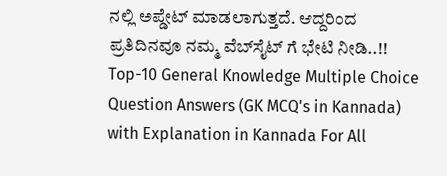ನಲ್ಲಿ ಅಪ್ಡೇಟ್ ಮಾಡಲಾಗುತ್ತದೆ. ಆದ್ದರಿಂದ ಪ್ರತಿದಿನವೂ ನಮ್ಮ ವೆಬ್‌ಸೈಟ್ ಗೆ ಭೇಟಿ ನೀಡಿ..!! Top-10 General Knowledge Multiple Choice Question Answers (GK MCQ's in Kannada) with Explanation in Kannada For All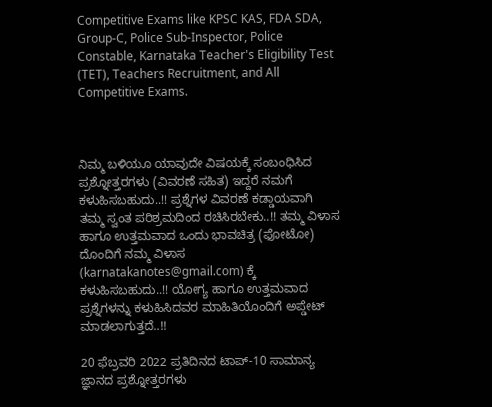Competitive Exams like KPSC KAS, FDA SDA, Group-C, Police Sub-Inspector, Police Constable, Karnataka Teacher's Eligibility Test (TET), Teachers Recruitment, and All Competitive Exams.



ನಿಮ್ಮ ಬಳಿಯೂ ಯಾವುದೇ ವಿಷಯಕ್ಕೆ ಸಂಬಂಧಿಸಿದ ಪ್ರಶ್ನೋತ್ತರಗಳು (ವಿವರಣೆ ಸಹಿತ) ಇದ್ದರೆ ನಮಗೆ ಕಳುಹಿಸಬಹುದು..!! ಪ್ರಶ್ನೆಗಳ ವಿವರಣೆ ಕಡ್ಡಾಯವಾಗಿ ತಮ್ಮ ಸ್ವಂತ ಪರಿಶ್ರಮದಿಂದ ರಚಿಸಿರಬೇಕು..!! ತಮ್ಮ ವಿಳಾಸ ಹಾಗೂ ಉತ್ತಮವಾದ ಒಂದು ಭಾವಚಿತ್ರ (ಫೋಟೋ) ದೊಂದಿಗೆ ನಮ್ಮ ವಿಳಾಸ (karnatakanotes@gmail.com) ಕ್ಕೆ ಕಳುಹಿಸಬಹುದು..!! ಯೋಗ್ಯ ಹಾಗೂ ಉತ್ತಮವಾದ ಪ್ರಶ್ನೆಗಳನ್ನು ಕಳುಹಿಸಿದವರ ಮಾಹಿತಿಯೊಂದಿಗೆ ಅಪ್ಡೇಟ್ ಮಾಡಲಾಗುತ್ತದೆ..!!

20 ಫೆಬ್ರವರಿ 2022 ಪ್ರತಿದಿನದ ಟಾಪ್-10 ಸಾಮಾನ್ಯ ಜ್ಞಾನದ ಪ್ರಶ್ನೋತ್ತರಗಳು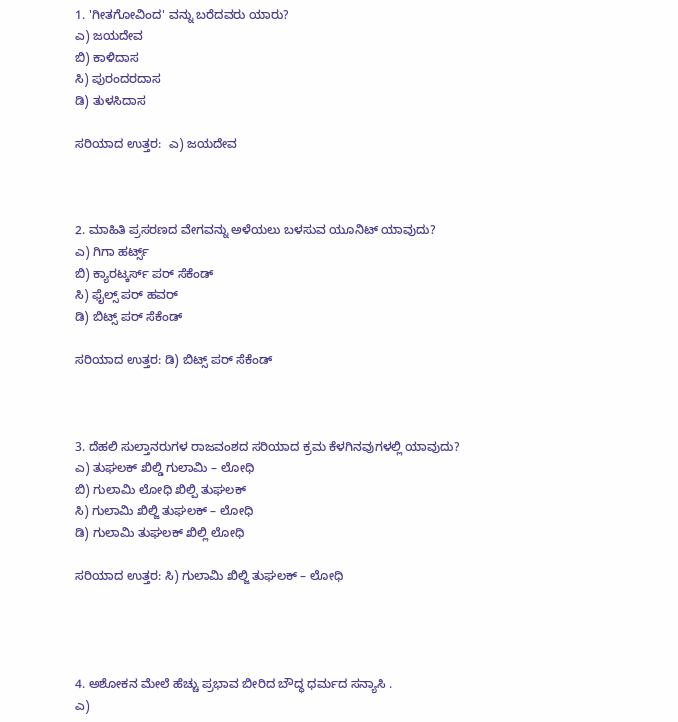1. 'ಗೀತಗೋವಿಂದ' ವನ್ನು ಬರೆದವರು ಯಾರು?
ಎ) ಜಯದೇವ
ಬಿ) ಕಾಳಿದಾಸ
ಸಿ) ಪುರಂದರದಾಸ
ಡಿ) ತುಳಸಿದಾಸ

ಸರಿಯಾದ ಉತ್ತರ:  ಎ) ಜಯದೇವ



2. ಮಾಹಿತಿ ಪ್ರಸರಣದ ವೇಗವನ್ನು ಅಳೆಯಲು ಬಳಸುವ ಯೂನಿಟ್ ಯಾವುದು?
ಎ) ಗಿಗಾ ಹರ್ಟ್ಸ್
ಬಿ) ಕ್ಯಾರಟ್ಕರ್ಸ್ ಪರ್ ಸೆಕೆಂಡ್
ಸಿ) ಫೈಲ್ಸ್ ಪರ್ ಹವರ್
ಡಿ) ಬಿಟ್ಸ್ ಪರ್ ಸೆಕೆಂಡ್

ಸರಿಯಾದ ಉತ್ತರ: ಡಿ) ಬಿಟ್ಸ್ ಪರ್ ಸೆಕೆಂಡ್



3. ದೆಹಲಿ ಸುಲ್ತಾನರುಗಳ ರಾಜವಂಶದ ಸರಿಯಾದ ಕ್ರಮ ಕೆಳಗಿನವುಗಳಲ್ಲಿ ಯಾವುದು?
ಎ) ತುಘಲಕ್ ಖಿಲ್ಡಿ ಗುಲಾಮಿ – ಲೋಧಿ
ಬಿ) ಗುಲಾಮಿ ಲೋಧಿ ಖಿಲ್ಪಿ ತುಘಲಕ್
ಸಿ) ಗುಲಾಮಿ ಖಿಲ್ಜಿ ತುಘಲಕ್ – ಲೋಧಿ
ಡಿ) ಗುಲಾಮಿ ತುಘಲಕ್ ಖಿಲ್ಲಿ ಲೋಧಿ

ಸರಿಯಾದ ಉತ್ತರ: ಸಿ) ಗುಲಾಮಿ ಖಿಲ್ಜಿ ತುಘಲಕ್ – ಲೋಧಿ




4. ಅಶೋಕನ ಮೇಲೆ ಹೆಚ್ಚು ಪ್ರಭಾವ ಬೀರಿದ ಬೌದ್ಧ ಧರ್ಮದ ಸನ್ಯಾಸಿ .
ಎ)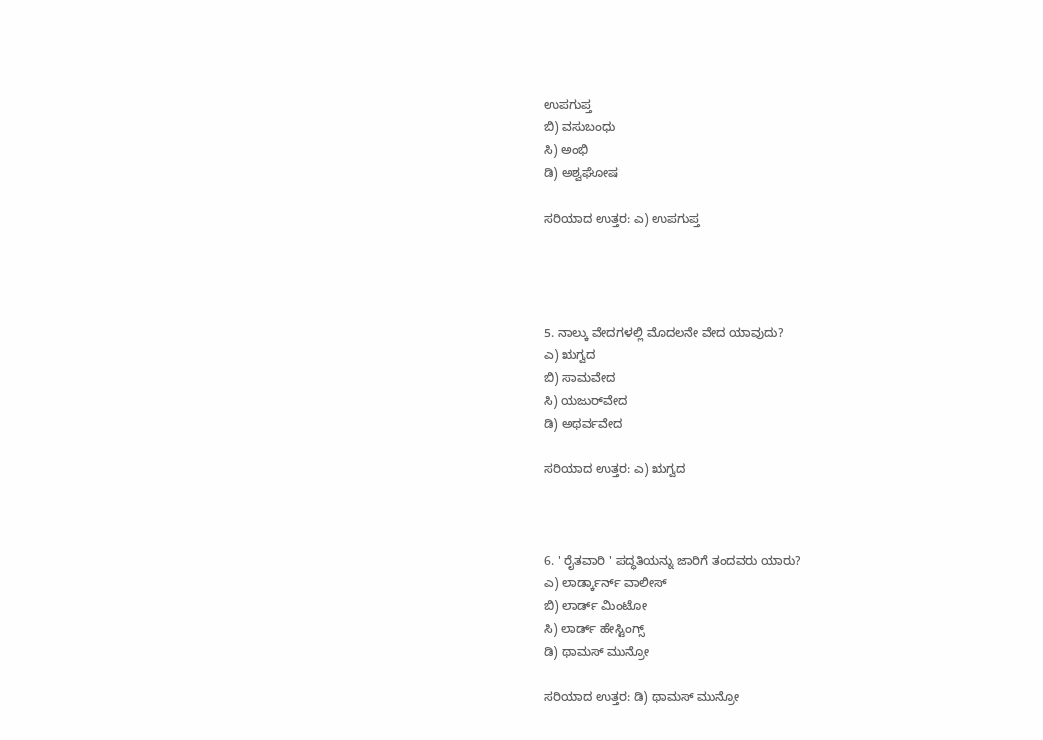ಉಪಗುಪ್ತ
ಬಿ) ವಸುಬಂಧು
ಸಿ) ಅಂಭಿ
ಡಿ) ಅಶ್ವಘೋಷ

ಸರಿಯಾದ ಉತ್ತರ: ಎ) ಉಪಗುಪ್ತ




5. ನಾಲ್ಕು ವೇದಗಳಲ್ಲಿ ಮೊದಲನೇ ವೇದ ಯಾವುದು?
ಎ) ಋಗ್ವದ
ಬಿ) ಸಾಮವೇದ
ಸಿ) ಯಜುರ್‌ವೇದ
ಡಿ) ಅಥರ್ವವೇದ

ಸರಿಯಾದ ಉತ್ತರ: ಎ) ಋಗ್ವದ



6. ' ರೈತವಾರಿ ' ಪದ್ಧತಿಯನ್ನು ಜಾರಿಗೆ ತಂದವರು ಯಾರು?
ಎ) ಲಾರ್ಡ್ಕಾರ್ನ್ ವಾಲೀಸ್
ಬಿ) ಲಾರ್ಡ್ ಮಿಂಟೋ
ಸಿ) ಲಾರ್ಡ್ ಹೇಸ್ಟಿಂಗ್ಸ್
ಡಿ) ಥಾಮಸ್ ಮುನ್ರೋ

ಸರಿಯಾದ ಉತ್ತರ: ಡಿ) ಥಾಮಸ್ ಮುನ್ರೋ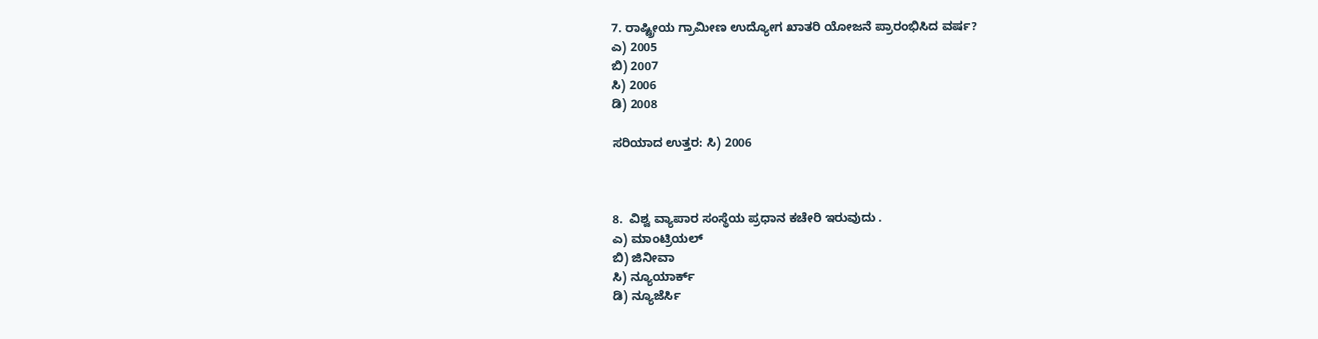7. ರಾಷ್ಟ್ರೀಯ ಗ್ರಾಮೀಣ ಉದ್ಯೋಗ ಖಾತರಿ ಯೋಜನೆ ಪ್ರಾರಂಭಿಸಿದ ವರ್ಷ?
ಎ) 2005
ಬಿ) 2007
ಸಿ) 2006
ಡಿ) 2008

ಸರಿಯಾದ ಉತ್ತರ: ಸಿ) 2006



8.  ವಿಶ್ವ ವ್ಯಾಪಾರ ಸಂಸ್ಥೆಯ ಪ್ರಧಾನ ಕಚೇರಿ ಇರುವುದು .
ಎ) ಮಾಂಟ್ರಿಯಲ್
ಬಿ) ಜಿನೀವಾ
ಸಿ) ನ್ಯೂಯಾರ್ಕ್
ಡಿ) ನ್ಯೂಜೆರ್ಸಿ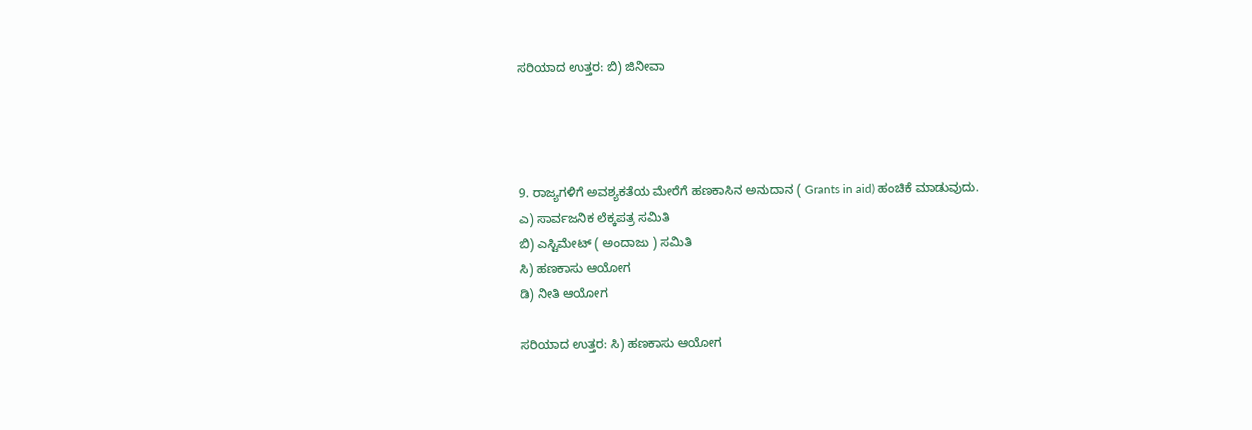ಸರಿಯಾದ ಉತ್ತರ: ಬಿ) ಜಿನೀವಾ




9. ರಾಜ್ಯಗಳಿಗೆ ಅವಶ್ಯಕತೆಯ ಮೇರೆಗೆ ಹಣಕಾಸಿನ ಅನುದಾನ ( Grants in aid) ಹಂಚಿಕೆ ಮಾಡುವುದು.
ಎ) ಸಾರ್ವಜನಿಕ ಲೆಕ್ಕಪತ್ರ ಸಮಿತಿ
ಬಿ) ಎಸ್ಟಿಮೇಟ್ ( ಅಂದಾಜು ) ಸಮಿತಿ
ಸಿ) ಹಣಕಾಸು ಆಯೋಗ
ಡಿ) ನೀತಿ ಆಯೋಗ

ಸರಿಯಾದ ಉತ್ತರ: ಸಿ) ಹಣಕಾಸು ಆಯೋಗ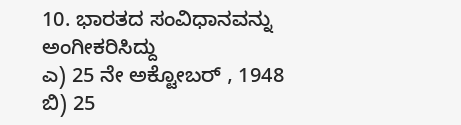10. ಭಾರತದ ಸಂವಿಧಾನವನ್ನು ಅಂಗೀಕರಿಸಿದ್ದು
ಎ) 25 ನೇ ಅಕ್ಟೋಬರ್ , 1948
ಬಿ) 25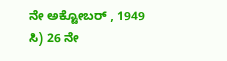ನೇ ಅಕ್ಟೋಬರ್ , 1949
ಸಿ) 26 ನೇ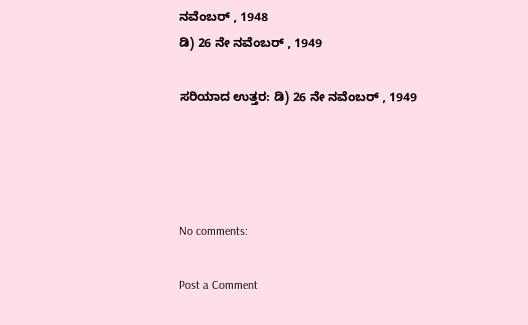ನವೆಂಬರ್ , 1948
ಡಿ) 26 ನೇ ನವೆಂಬರ್ , 1949

ಸರಿಯಾದ ಉತ್ತರ: ಡಿ) 26 ನೇ ನವೆಂಬರ್ , 1949




No comments:

Post a Comment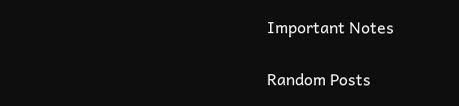Important Notes

Random Posts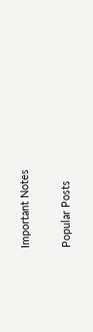Important Notes

Popular Posts